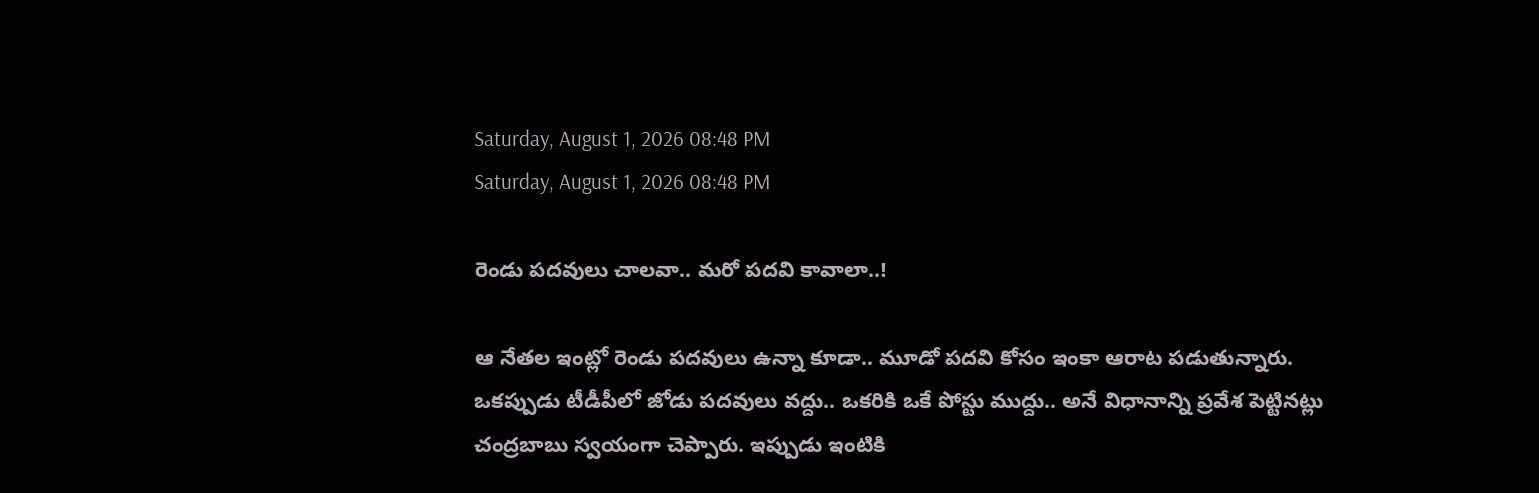Saturday, August 1, 2026 08:48 PM
Saturday, August 1, 2026 08:48 PM

రెండు పదవులు చాలవా.. మరో పదవి కావాలా..!

ఆ నేతల ఇంట్లో రెండు పదవులు ఉన్నా కూడా.. మూడో పదవి కోసం ఇంకా ఆరాట పడుతున్నారు. ఒకప్పుడు టీడీపీలో జోడు పదవులు వద్దు.. ఒకరికి ఒకే పోస్టు ముద్దు.. అనే విధానాన్ని ప్రవేశ పెట్టినట్లు చంద్రబాబు స్వయంగా చెప్పారు. ఇప్పుడు ఇంటికి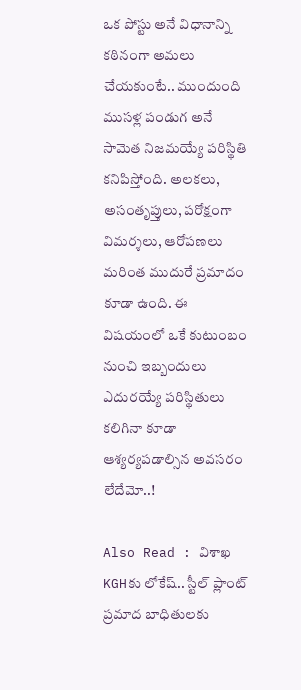ఒక పోస్టు అనే విధానాన్ని కఠినంగా అమలు చేయకుంటే.. ముందుంది ముసళ్ల పండుగ అనే సామెత నిజమయ్యే పరిస్థితి కనిపిస్తోంది. అలకలు, అసంతృప్తులు, పరోక్షంగా విమర్శలు, ఆరోపణలు మరింత ముదురే ప్రమాదం కూడా ఉంది. ఈ విషయంలో ఒకే కుటుంబం నుంచి ఇబ్బందులు ఎదురయ్యే పరిస్థితులు కలిగినా కూడా ఆశ్యర్యపడాల్సిన అవసరం లేదేమో..!

Also Read : విశాఖ KGHకు లోకేష్‌.. స్టీల్‌ ప్లాంట్ ప్రమాద బాధితులకు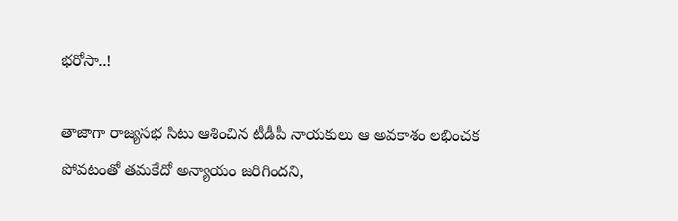భరోసా..!

తాజాగా రాజ్యసభ సిటు ఆశించిన టీడీపీ నాయకులు ఆ అవకాశం లభించక పోవటంతో తమకేదో అన్యాయం జరిగిందని,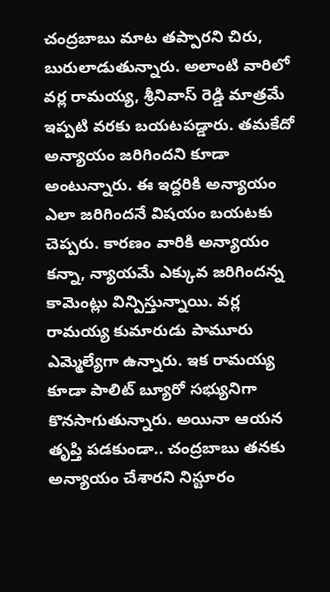చంద్రబాబు మాట తప్పారని చిరు, బురులాడుతున్నారు. అలాంటి వారిలో వర్ల రామయ్య, శ్రీనివాస్ రెడ్డి మాత్రమే ఇప్పటి వరకు బయటపడ్డారు. తమకేదో అన్యాయం జరిగిందని కూడా అంటున్నారు. ఈ ఇద్దరికి అన్యాయం ఎలా జరిగిందనే విషయం బయటకు చెప్పరు. కారణం వారికి అన్యాయం కన్నా, న్యాయమే ఎక్కువ జరిగిందన్న కామెంట్లు విన్పిస్తున్నాయి. వర్ల రామయ్య కుమారుడు పామూరు ఎమ్మెల్యేగా ఉన్నారు. ఇక రామయ్య కూడా పాలిట్ బ్యూరో సభ్యునిగా కొనసాగుతున్నారు. అయినా ఆయన తృప్తి పడకుండా.. చంద్రబాబు తనకు అన్యాయం చేశారని నిస్టూరం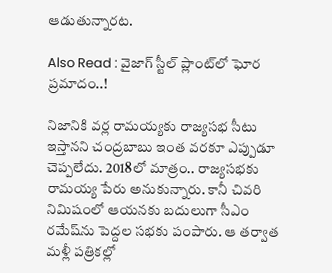ఆడుతున్నారట.

Also Read : వైజాగ్ స్టీల్ ప్లాంట్‌లో ఘోర ప్రమాదం..!

నిజానికి వర్ల రామయ్యకు రాజ్యసభ సీటు ఇస్తానని చంద్రబాబు ఇంత వరకూ ఎప్పుడూ చెప్పలేదు. 2018లో మాత్రం.. రాజ్యసభకు రామయ్య పేరు అనుకున్నారు. కానీ చివరి నిమిషంలో ఆయనకు బదులుగా సీఎం రమేష్‌ను పెద్దల సభకు పంపారు. ఆ తర్వాత మళ్లీ పత్రికల్లో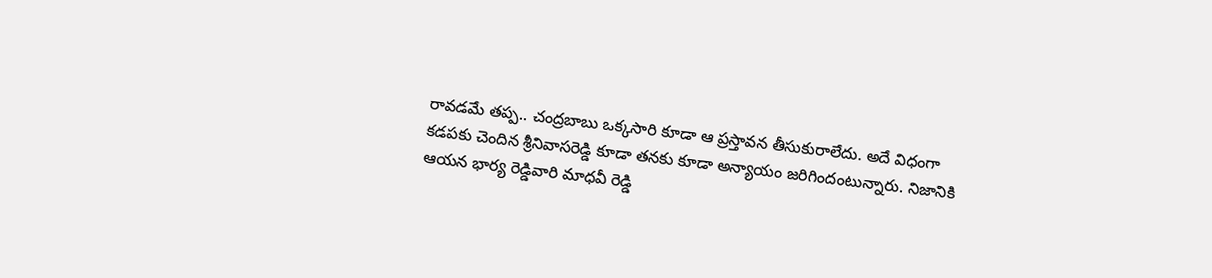రావడమే తప్ప.. చంద్రబాబు ఒక్కసారి కూడా ఆ ప్రస్తావన తీసుకురాలేదు. అదే విధంగా కడపకు చెందిన శ్రీనివాసరెడ్డి కూడా తనకు కూడా అన్యాయం జరిగిందంటున్నారు. నిజానికి ఆయన భార్య రెడ్డివారి మాధవీ రెడ్డి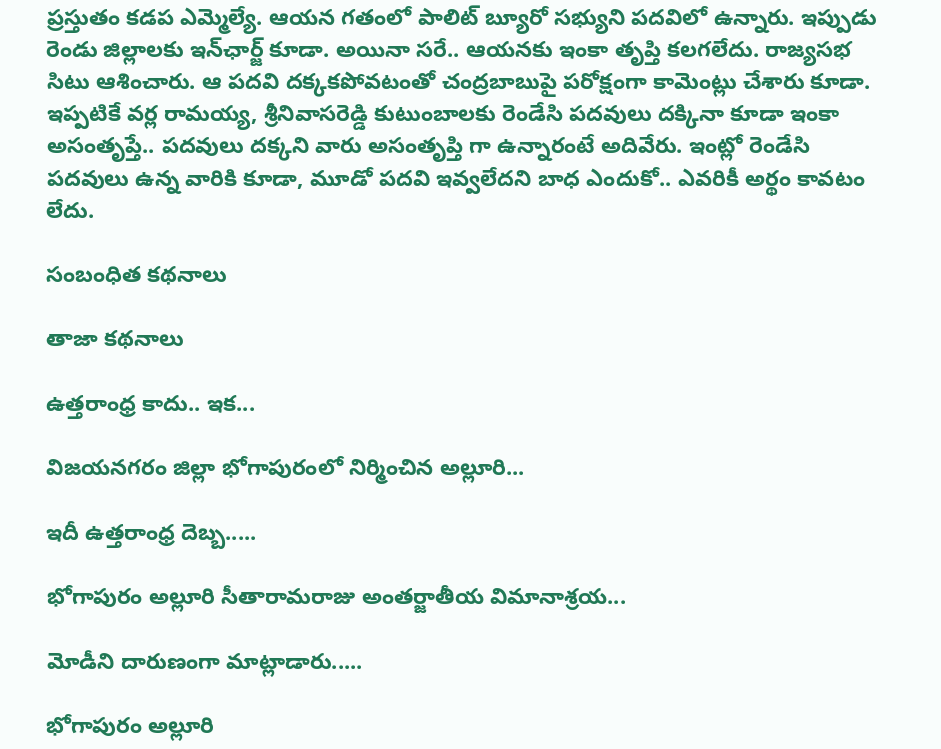ప్రస్తుతం కడప ఎమ్మెల్యే. ఆయన గతంలో పాలిట్ బ్యూరో సభ్యుని పదవిలో ఉన్నారు. ఇప్పుడు రెండు జిల్లాలకు ఇన్‌ఛార్జ్ కూడా. అయినా సరే.. ఆయనకు ఇంకా తృప్తి కలగలేదు. రాజ్యసభ సిటు ఆశించారు. ఆ పదవి దక్కకపోవటంతో చంద్రబాబుపై పరోక్షంగా కామెంట్లు చేశారు కూడా. ఇప్పటికే వర్ల రామయ్య, శ్రీనివాసరెడ్డి కుటుంబాలకు రెండేసి పదవులు దక్కినా కూడా ఇంకా అసంతృప్తే.. పదవులు దక్కని వారు అసంతృప్తి గా ఉన్నారంటే అదివేరు. ఇంట్లో రెండేసి పదవులు ఉన్న వారికి కూడా, మూడో పదవి ఇవ్వలేదని బాధ ఎందుకో.. ఎవరికీ అర్థం కావటం లేదు.

సంబంధిత కథనాలు

తాజా కథనాలు

ఉత్తరాంధ్ర కాదు.. ఇక...

విజయనగరం జిల్లా భోగాపురంలో నిర్మించిన అల్లూరి...

ఇదీ ఉత్తరాంధ్ర దెబ్బ.....

భోగాపురం అల్లూరి సీతారామరాజు అంతర్జాతీయ విమానాశ్రయ...

మోడీని దారుణంగా మాట్లాడారు.....

భోగాపురం అల్లూరి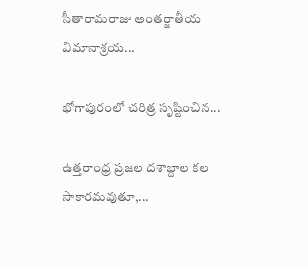సీతారామరాజు అంతర్జాతీయ విమానాశ్రయ...

భోగాపురంలో చరిత్ర సృష్టించిన...

ఉత్తరాంధ్ర ప్రజల దశాబ్దాల కల సాకారమవుతూ,...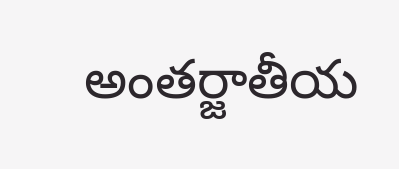అంతర్జాతీయ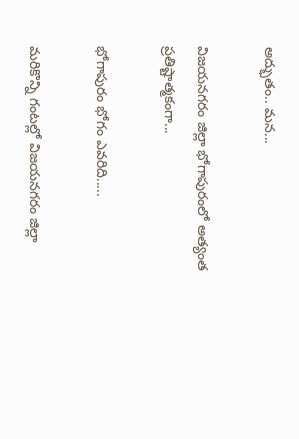అద్భుతం.. మన...

విజయనగరం జిల్లా భోగాపురంలో అత్యంత ప్రతిష్టాత్మకంగా...

భోగాపురం భోగం ఎవరిది.....

మరికొన్ని గంటల్లో విజయనగరం జిల్లా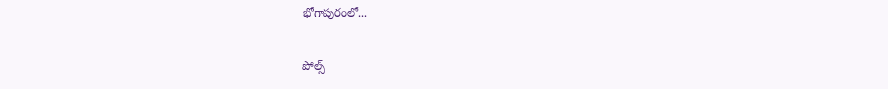భోగాపురంలో...

పోల్స్